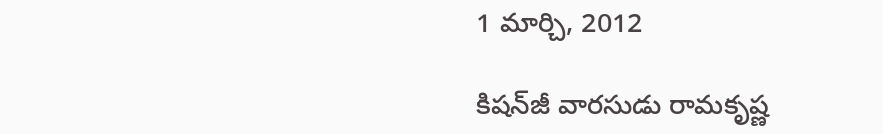1 మార్చి, 2012

కిషన్‌జీ వారసుడు రామకృష్ణ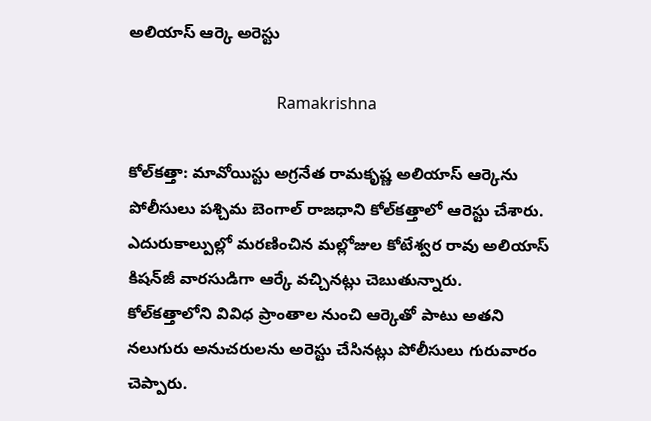అలియాస్ ఆర్కె అరెస్టు

                                     Ramakrishna

కోల్‌కత్తా: మావోయిస్టు అగ్రనేత రామకృష్ణ అలియాస్ ఆర్కెను పోలీసులు పశ్చిమ బెంగాల్ రాజధాని కోల్‌కత్తాలో ఆరెస్టు చేశారు. ఎదురుకాల్పుల్లో మరణించిన మల్లోజుల కోటేశ్వర రావు అలియాస్ కిషన్‌జీ వారసుడిగా ఆర్కే వచ్చినట్లు చెబుతున్నారు. కోల్‌కత్తాలోని వివిధ ప్రాంతాల నుంచి ఆర్కెతో పాటు అతని నలుగురు అనుచరులను అరెస్టు చేసినట్లు పోలీసులు గురువారం చెప్పారు.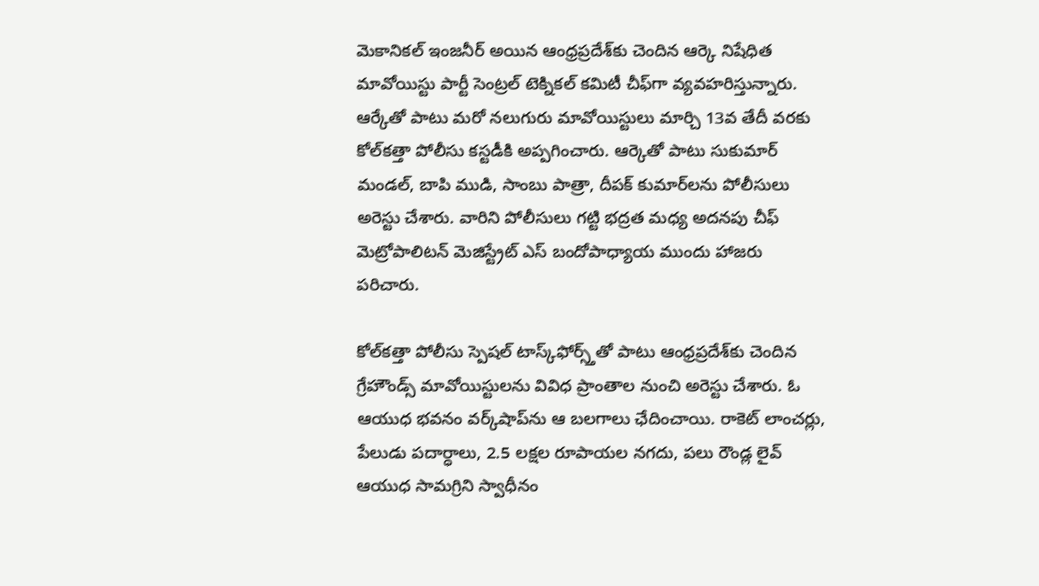మెకానికల్ ఇంజనీర్ అయిన ఆంధ్రప్రదేశ్‌కు చెందిన ఆర్కె నిషేధిత మావోయిస్టు పార్టీ సెంట్రల్ టెక్నికల్ కమిటీ చీఫ్‌గా వ్యవహరిస్తున్నారు. ఆర్కేతో పాటు మరో నలుగురు మావోయిస్టులు మార్చి 13వ తేదీ వరకు కోల్‌కత్తా పోలీసు కస్టడీకి అప్పగించారు. ఆర్కెతో పాటు సుకుమార్ మండల్, బాపి ముడి, సాంబు పాత్రా, దీపక్ కుమార్‌లను పోలీసులు అరెస్టు చేశారు. వారిని పోలీసులు గట్టి భద్రత మధ్య అదనపు చీఫ్ మెట్రోపాలిటన్ మెజిస్ట్రేట్ ఎస్ బందోపాధ్యాయ ముందు హాజరు పరిచారు.

కోల్‌కత్తా పోలీసు స్పెషల్ టాస్క్‌ఫోర్స్త్‌‌తో పాటు ఆంధ్రప్రదేశ్‌కు చెందిన గ్రేహౌండ్స్ మావోయిస్టులను వివిధ ప్రాంతాల నుంచి అరెస్టు చేశారు. ఓ ఆయుధ భవనం వర్క్‌షాప్‌ను ఆ బలగాలు ఛేదించాయి. రాకెట్ లాంచర్లు, పేలుడు పదార్ధాలు, 2.5 లక్షల రూపాయల నగదు, పలు రౌండ్ల లైవ్ ఆయుధ సామగ్రిని స్వాధీనం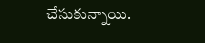చేసుకున్నాయి.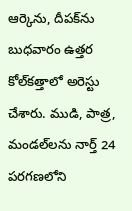ఆర్కెను, దీపక్‌ను బుధవారం ఉత్తర కోల్‌కత్తాలో అరెస్టు చేశారు. ముడి, పాత్ర, మండల్‌లను నార్త్ 24 పరగణలోని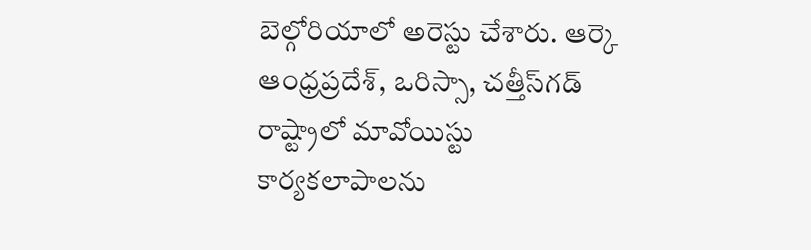బెల్గోరియాలో అరెస్టు చేశారు. ఆర్కె ఆంధ్రప్రదేశ్, ఒరిస్సా, చత్తీస్‌గడ్ రాష్ట్రాలో మావోయిస్టు కార్యకలాపాలను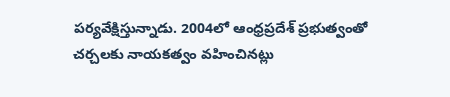పర్యవేక్షిస్తున్నాడు. 2004లో ఆంధ్రప్రదేశ్ ప్రభుత్వంతో చర్చలకు నాయకత్వం వహించినట్లు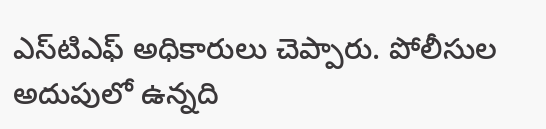ఎస్‌టిఎఫ్ అధికారులు చెప్పారు. పోలీసుల అదుపులో ఉన్నది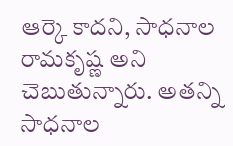ఆర్కె కాదని, సాధనాల రామకృష్ణ అని చెబుతున్నారు. అతన్ని సాధనాల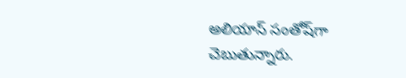అలియాస్ సంతోష్‌గా చెబుతున్నారు.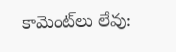కామెంట్‌లు లేవు: